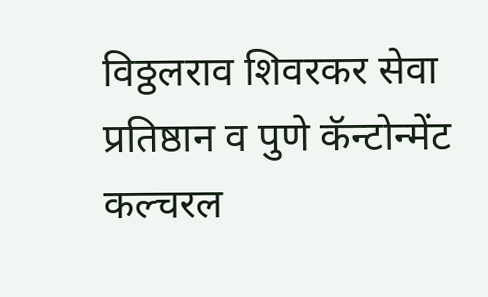विठ्ठलराव शिवरकर सेवा प्रतिष्ठान व पुणे कॅन्टोन्मेंट कल्चरल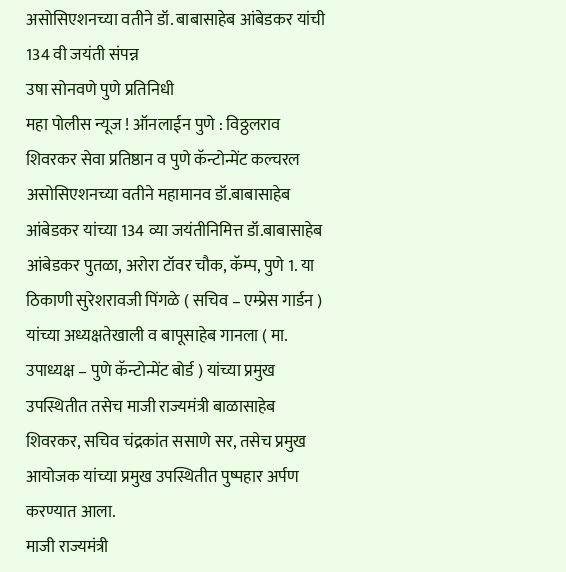असोसिएशनच्या वतीने डॉ. बाबासाहेब आंबेडकर यांची 134 वी जयंती संपन्न
उषा सोनवणे पुणे प्रतिनिधी
महा पोलीस न्यूज ! ऑनलाईन पुणे : विठ्ठलराव शिवरकर सेवा प्रतिष्ठान व पुणे कॅन्टोन्मेंट कल्चरल असोसिएशनच्या वतीने महामानव डॉ.बाबासाहेब आंबेडकर यांच्या 134 व्या जयंतीनिमित्त डॉ.बाबासाहेब आंबेडकर पुतळा, अरोरा टॉवर चौक, कॅम्प, पुणे 1. या ठिकाणी सुरेशरावजी पिंगळे ( सचिव – एम्प्रेस गार्डन ) यांच्या अध्यक्षतेखाली व बापूसाहेब गानला ( मा. उपाध्यक्ष – पुणे कॅन्टोन्मेंट बोर्ड ) यांच्या प्रमुख उपस्थितीत तसेच माजी राज्यमंत्री बाळासाहेब शिवरकर, सचिव चंद्रकांत ससाणे सर, तसेच प्रमुख आयोजक यांच्या प्रमुख उपस्थितीत पुष्पहार अर्पण करण्यात आला.
माजी राज्यमंत्री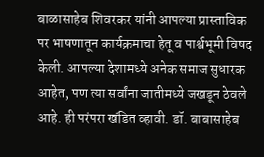बाळासाहेब शिवरकर यांनी आपल्या प्रास्ताविक पर भाषणातून कार्यक्रमाचा हेतू व पार्श्वभूमी विषद केली. आपल्या देशामध्ये अनेक समाज सुधारक आहेत, पण त्या सर्वांना जातीमध्ये जखडून ठेवले आहे. ही परंपरा खंडित व्हावी. डॉ. बाबासाहेब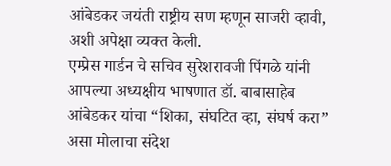आंबेडकर जयंती राष्ट्रीय सण म्हणून साजरी व्हावी, अशी अपेक्षा व्यक्त केली.
एम्प्रेस गार्डन चे सचिव सुरेशरावजी पिंगळे यांनी आपल्या अध्यक्षीय भाषणात डॉ. बाबासाहेब आंबेडकर यांचा “शिका, संघटित व्हा, संघर्ष करा” असा मोलाचा संदेश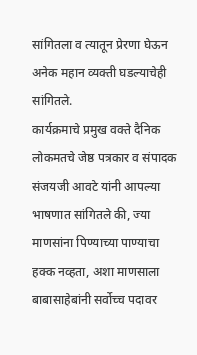सांगितला व त्यातून प्रेरणा घेऊन अनेक महान व्यक्ती घडल्याचेही सांगितले.
कार्यक्रमाचे प्रमुख वक्ते दैनिक लोकमतचे जेष्ठ पत्रकार व संपादक संजयजी आवटे यांनी आपल्या भाषणात सांगितले की, ज्या माणसांना पिण्याच्या पाण्याचा हक्क नव्हता, अशा माणसाला बाबासाहेबांनी सर्वोच्च पदावर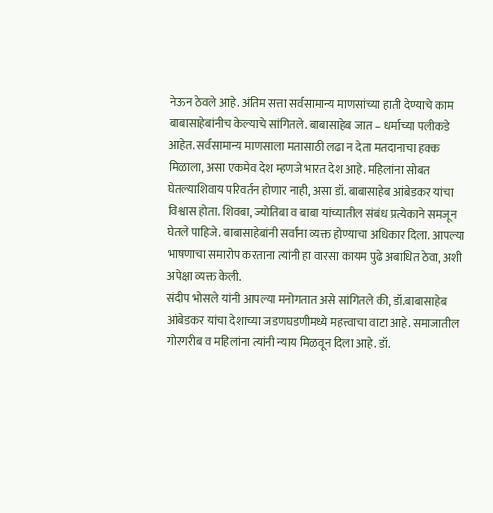नेऊन ठेवले आहे. अंतिम सत्ता सर्वसामान्य माणसांच्या हाती देण्याचे काम बाबासाहेबांनीच केल्याचे सांगितले. बाबासाहेब जात – धर्माच्या पलीकडे आहेत. सर्वसामान्य माणसाला मतासाठी लढा न देता मतदानाचा हक्क मिळाला, असा एकमेव देश म्हणजे भारत देश आहे. महिलांना सोबत घेतल्याशिवाय परिवर्तन होणार नाही, असा डॉ. बाबासाहेब आंबेडकर यांचा विश्वास होता. शिवबा, ज्योतिबा व बाबा यांच्यातील संबंध प्रत्येकाने समजून घेतले पाहिजे. बाबासाहेबांनी सर्वांना व्यक्त होण्याचा अधिकार दिला. आपल्या भाषणाचा समारोप करताना त्यांनी हा वारसा कायम पुढे अबाधित ठेवा, अशी अपेक्षा व्यक्त केली.
संदीप भोसले यांनी आपल्या मनोगतात असे सांगितले की, डॉ.बाबासाहेब आंबेडकर यांचा देशाच्या जडणघडणीमध्ये महत्त्वाचा वाटा आहे. समाजातील गोरगरीब व महिलांना त्यांनी न्याय मिळवून दिला आहे. डॉ.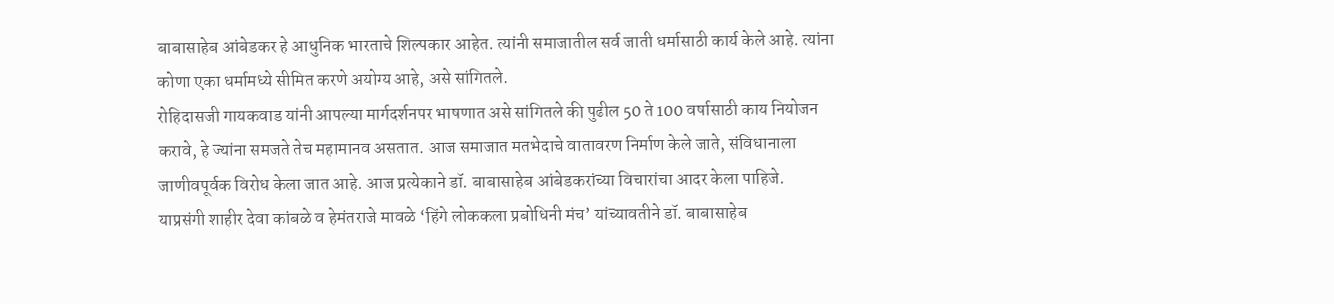बाबासाहेब आंबेडकर हे आधुनिक भारताचे शिल्पकार आहेत. त्यांनी समाजातील सर्व जाती धर्मासाठी कार्य केले आहे. त्यांना कोणा एका धर्मामध्ये सीमित करणे अयोग्य आहे, असे सांगितले.
रोहिदासजी गायकवाड यांनी आपल्या मार्गदर्शनपर भाषणात असे सांगितले की पुढील 50 ते 100 वर्षासाठी काय नियोजन करावे, हे ज्यांना समजते तेच महामानव असतात. आज समाजात मतभेदाचे वातावरण निर्माण केले जाते, संविधानाला जाणीवपूर्वक विरोध केला जात आहे. आज प्रत्येकाने डॉ. बाबासाहेब आंबेडकरांच्या विचारांचा आदर केला पाहिजे.
याप्रसंगी शाहीर देवा कांबळे व हेमंतराजे मावळे ‘हिंगे लोककला प्रबोधिनी मंच’ यांच्यावतीने डॉ. बाबासाहेब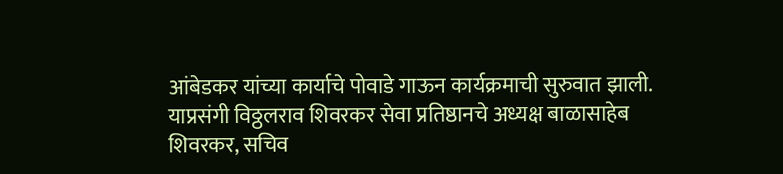आंबेडकर यांच्या कार्याचे पोवाडे गाऊन कार्यक्रमाची सुरुवात झाली.
याप्रसंगी विठ्ठलराव शिवरकर सेवा प्रतिष्ठानचे अध्यक्ष बाळासाहेब शिवरकर, सचिव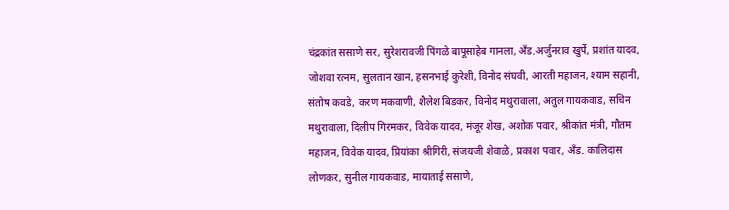चंद्रकांत ससाणे सर, सुरेशरावजी पिंगळे बापूसाहेब गानला, अँड.अर्जुनराव खुर्पे, प्रशांत यादव, जोशवा रत्नम, सुलतान खान, हसनभाई कुरेशी, विनोद संघवी, आरती महाजन, श्याम सहानी, संतोष कवडे, करण मकवाणी, शैलेश बिडकर, विनोद मथुरावाला, अतुल गायकवाड, सचिन मथुरावाला, दिलीप गिरमकर, विवेक यादव, मंजूर शेख, अशोक पवार, श्रीकांत मंत्री, गौतम महाजन, विवेक यादव, प्रियांका श्रीगिरी, संजयजी शेवाळे, प्रकाश पवार, अँड. कालिदास लोणकर, सुनील गायकवाड, मायाताई ससाणे,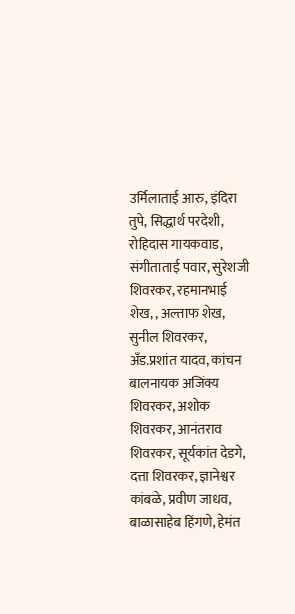उर्मिलाताई आरु, इंदिरा तुपे, सिद्धार्थ परदेशी, रोहिदास गायकवाड, संगीताताई पवार, सुरेशजी शिवरकर, रहमानभाई शेख, , अल्ताफ शेख, सुनील शिवरकर, अँड.प्रशांत यादव, कांचन बालनायक अजिंक्य शिवरकर, अशोक शिवरकर, आनंतराव शिवरकर, सूर्यकांत देडगे, दत्ता शिवरकर, ज्ञानेश्वर कांबळे, प्रवीण जाधव, बाळासाहेब हिंगणे, हेमंत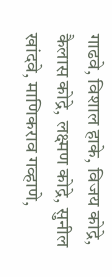गाढवे, विशाल हाके, विजय कोद्रे, कैलास कोद्रे, लक्ष्मण कोद्रे, सुनील खांदवे, माणिकराव गव्हाणे,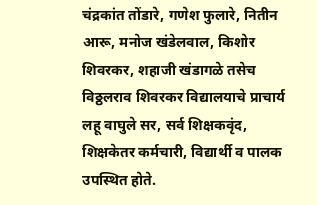चंद्रकांत तोंडारे, गणेश फुलारे, नितीन आरू, मनोज खंडेलवाल, किशोर शिवरकर, शहाजी खंडागळे तसेच विठ्ठलराव शिवरकर विद्यालयाचे प्राचार्य लहू वाघुले सर, सर्व शिक्षकवृंद, शिक्षकेतर कर्मचारी, विद्यार्थी व पालक उपस्थित होते.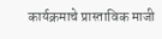कार्यक्रमाचे प्रास्ताविक माजी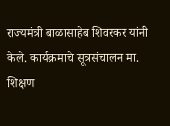राज्यमंत्री बाळासाहेब शिवरकर यांनी केले. कार्यक्रमाचे सूत्रसंचालन मा. शिक्षण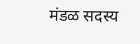मंडळ सदस्य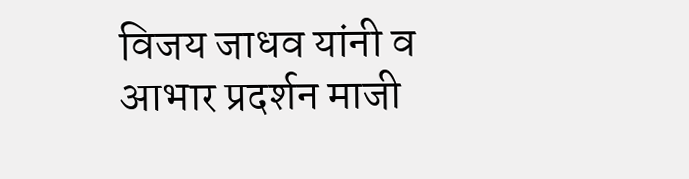विजय जाधव यांनी व आभार प्रदर्शन माजी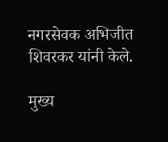नगरसेवक अभिजीत शिवरकर यांनी केले.

मुख्य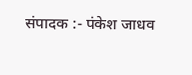संपादक :- पंकेश जाधव